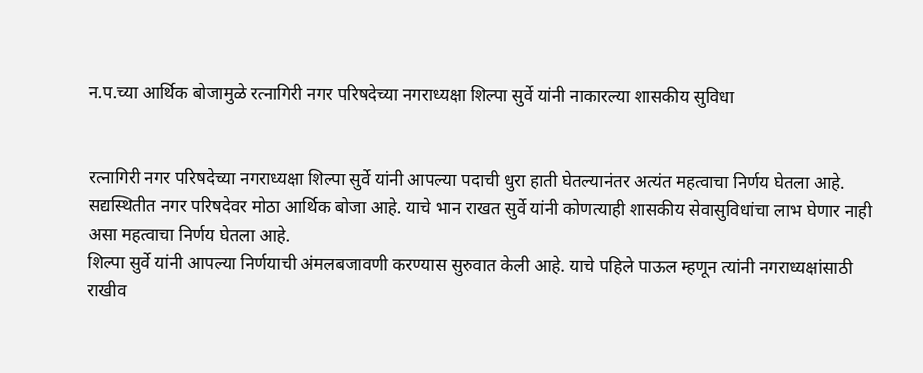न.प.च्या आर्थिक बोजामुळे रत्नागिरी नगर परिषदेच्या नगराध्यक्षा शिल्पा सुर्वे यांनी नाकारल्या शासकीय सुविधा


रत्नागिरी नगर परिषदेच्या नगराध्यक्षा शिल्पा सुर्वे यांनी आपल्या पदाची धुरा हाती घेतल्यानंतर अत्यंत महत्वाचा निर्णय घेतला आहे. सद्यस्थितीत नगर परिषदेवर मोठा आर्थिक बोजा आहे. याचे भान राखत सुर्वे यांनी कोणत्याही शासकीय सेवासुविधांचा लाभ घेणार नाही असा महत्वाचा निर्णय घेतला आहे.
शिल्पा सुर्वे यांनी आपल्या निर्णयाची अंमलबजावणी करण्यास सुरुवात केली आहे. याचे पहिले पाऊल म्हणून त्यांनी नगराध्यक्षांसाठी राखीव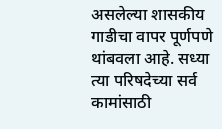असलेल्या शासकीय गाडीचा वापर पूर्णपणे थांबवला आहे. सध्या त्या परिषदेच्या सर्व कामांसाठी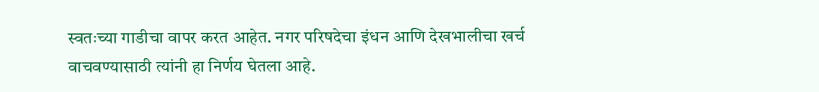स्वतःच्या गाडीचा वापर करत आहेत. नगर परिषदेचा इंधन आणि देखभालीचा खर्च वाचवण्यासाठी त्यांनी हा निर्णय घेतला आहे.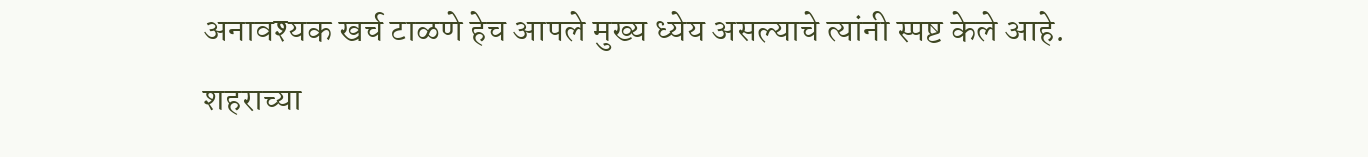अनावश्यक खर्च टाळणे हेच आपले मुख्य ध्येय असल्याचे त्यांनी स्पष्ट केले आहे.
शहराच्या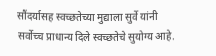सौंदर्यासह स्वच्छतेच्या मुद्याला सुर्वे यांनी सर्वोच्च प्राधान्य दिले स्वच्छतेचे सुयोग्य आहे.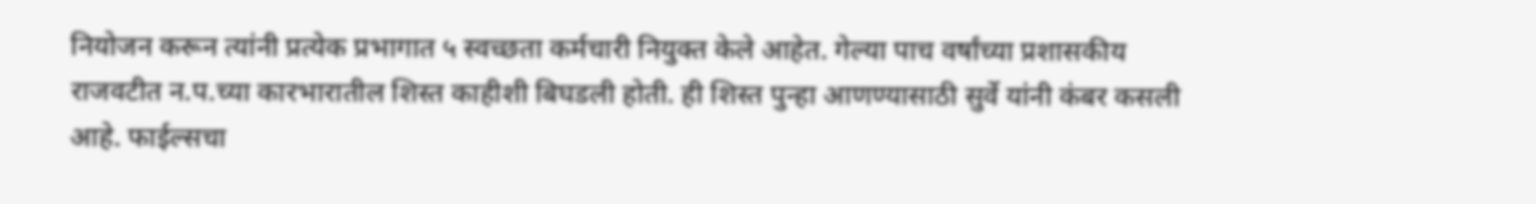नियोजन करून त्यांनी प्रत्येक प्रभागात ५ स्वच्छता कर्मचारी नियुक्त केले आहेत. गेल्या पाच वर्षांच्या प्रशासकीय राजवटीत न.प.च्या कारभारातील शिस्त काहीशी बिघडली होती. ही शिस्त पुन्हा आणण्यासाठी सुर्वे यांनी कंबर कसली आहे. फाईल्सचा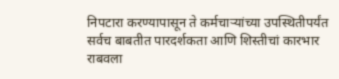निपटारा करण्यापासून ते कर्मचार्‍यांच्या उपस्थितीपर्यंत सर्वच बाबतीत पारदर्शकता आणि शिस्तीचां कारभार राबवला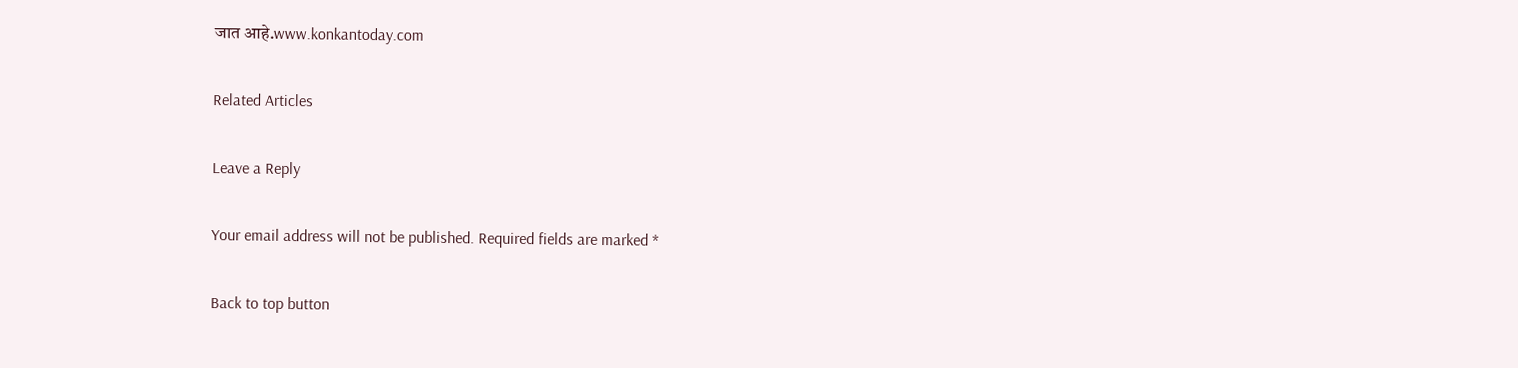जात आहे.www.konkantoday.com

Related Articles

Leave a Reply

Your email address will not be published. Required fields are marked *

Back to top button